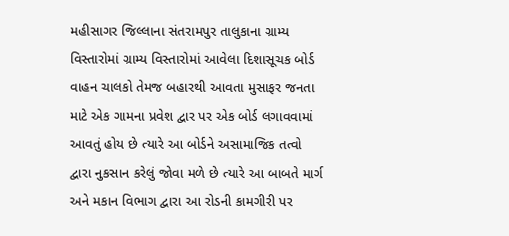મહીસાગર જિલ્લાના સંતરામપુર તાલુકાના ગ્રામ્ય વિસ્તારોમાં ગ્રામ્ય વિસ્તારોમાં આવેલા દિશાસૂચક બોર્ડ વાહન ચાલકો તેમજ બહારથી આવતા મુસાફર જનતા માટે એક ગામના પ્રવેશ દ્વાર પર એક બોર્ડ લગાવવામાં આવતું હોય છે ત્યારે આ બોર્ડને અસામાજિક તત્વો દ્વારા નુકસાન કરેલું જોવા મળે છે ત્યારે આ બાબતે માર્ગ અને મકાન વિભાગ દ્વારા આ રોડની કામગીરી પર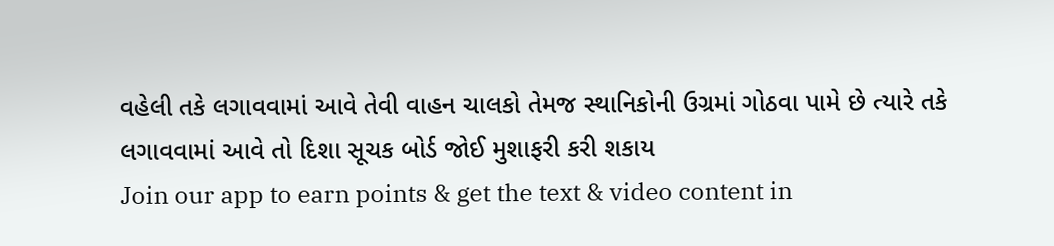વહેલી તકે લગાવવામાં આવે તેવી વાહન ચાલકો તેમજ સ્થાનિકોની ઉગ્રમાં ગોઠવા પામે છે ત્યારે તકે લગાવવામાં આવે તો દિશા સૂચક બોર્ડ જોઈ મુશાફરી કરી શકાય
Join our app to earn points & get the text & video content in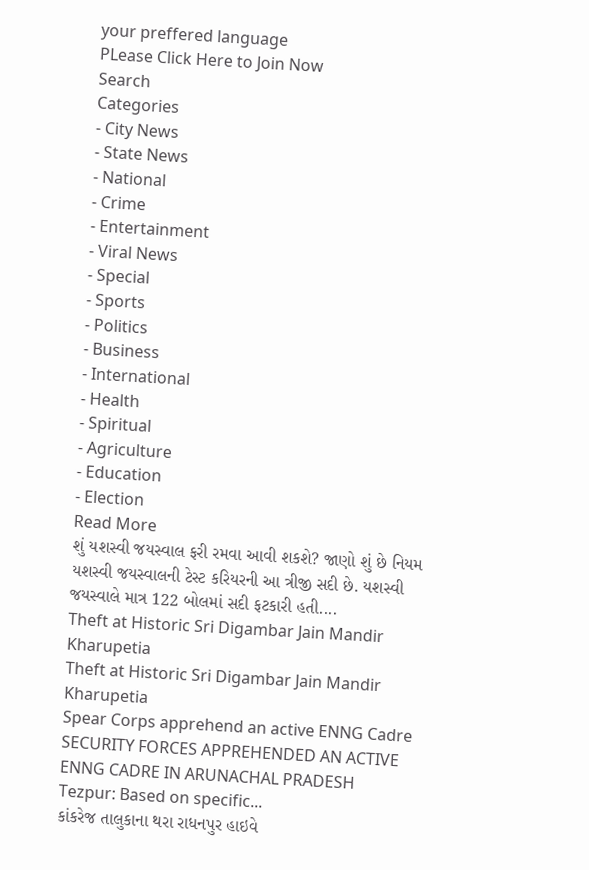your preffered language
PLease Click Here to Join Now
Search
Categories
- City News
- State News
- National
- Crime
- Entertainment
- Viral News
- Special
- Sports
- Politics
- Business
- International
- Health
- Spiritual
- Agriculture
- Education
- Election
Read More
શું યશસ્વી જયસ્વાલ ફરી રમવા આવી શકશે? જાણો શું છે નિયમ
યશસ્વી જયસ્વાલની ટેસ્ટ કરિયરની આ ત્રીજી સદી છે. યશસ્વી જયસ્વાલે માત્ર 122 બોલમાં સદી ફટકારી હતી....
Theft at Historic Sri Digambar Jain Mandir Kharupetia
Theft at Historic Sri Digambar Jain Mandir Kharupetia
Spear Corps apprehend an active ENNG Cadre
SECURITY FORCES APPREHENDED AN ACTIVE ENNG CADRE IN ARUNACHAL PRADESH
Tezpur: Based on specific...
કાંકરેજ તાલુકાના થરા રાધનપુર હાઇવે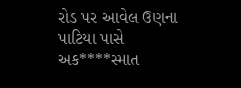રોડ પર આવેલ ઉણના પાટિયા પાસે અક****સ્માત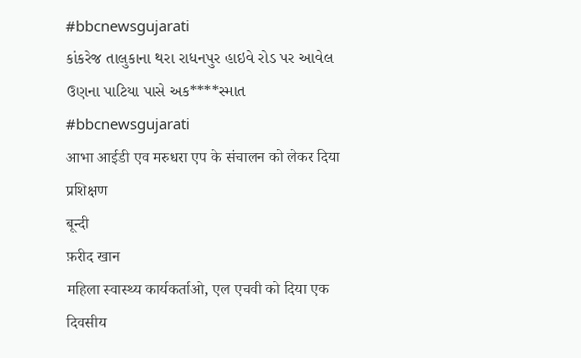#bbcnewsgujarati
કાંકરેજ તાલુકાના થરા રાધનપુર હાઇવે રોડ પર આવેલ ઉણના પાટિયા પાસે અક****સ્માત #bbcnewsgujarati
आभा आईडी एव मरुधरा एप के संचालन को लेकर दिया प्रशिक्षण
बून्दी
फ़रीद खान
महिला स्वास्थ्य कार्यकर्ताओ, एल एचवी को दिया एक दिवसीय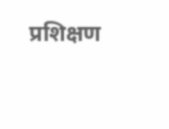प्रशिक्षण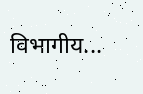विभागीय...